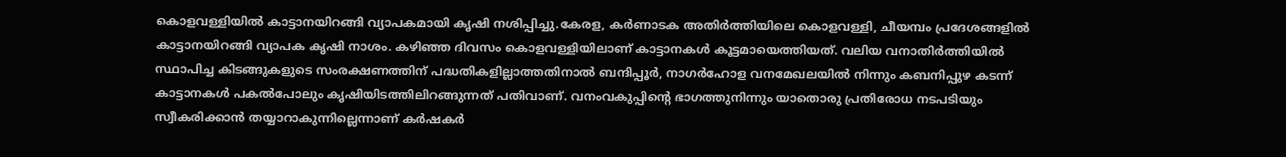കൊളവള്ളിയില്‍ കാട്ടാനയിറങ്ങി വ്യാപകമായി കൃഷി നശിപ്പിച്ചു.കേരള, കര്‍ണാടക അതിര്‍ത്തിയിലെ കൊളവള്ളി, ചീയമ്പം പ്രദേശങ്ങളില്‍ കാട്ടാനയിറങ്ങി വ്യാപക കൃഷി നാശം. കഴിഞ്ഞ ദിവസം കൊളവള്ളിയിലാണ് കാട്ടാനകള്‍ കൂട്ടമായെത്തിയത്. വലിയ വനാതിര്‍ത്തിയില്‍ സ്ഥാപിച്ച കിടങ്ങുകളുടെ സംരക്ഷണത്തിന് പദ്ധതികളില്ലാത്തതിനാല്‍ ബന്ദിപ്പൂര്‍, നാഗര്‍ഹോള വനമേഖലയില്‍ നിന്നും കബനിപ്പുഴ കടന്ന് കാട്ടാനകള്‍ പകല്‍പോലും കൃഷിയിടത്തിലിറങ്ങുന്നത് പതിവാണ്. വനംവകുപ്പിന്റെ ഭാഗത്തുനിന്നും യാതൊരു പ്രതിരോധ നടപടിയും സ്വീകരിക്കാന്‍ തയ്യാറാകുന്നില്ലെന്നാണ് കര്‍ഷകര്‍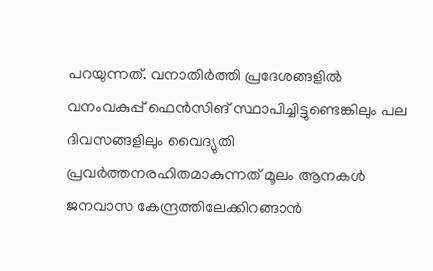പറയുന്നത്. വനാതിര്‍ത്തി പ്രദേശങ്ങളില്‍ വനംവകുപ്പ് ഫെന്‍സിങ് സ്ഥാപിച്ചിട്ടുണ്ടെങ്കിലും പല ദിവസങ്ങളിലും വൈദ്യുതി പ്രവര്‍ത്തനരഹിതമാകുന്നത് മൂലം ആനകള്‍ ജനവാസ കേന്ദ്രത്തിലേക്കിറങ്ങാന്‍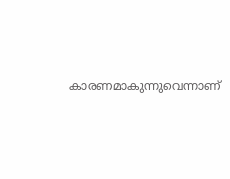കാരണമാകുന്നുവെന്നാണ്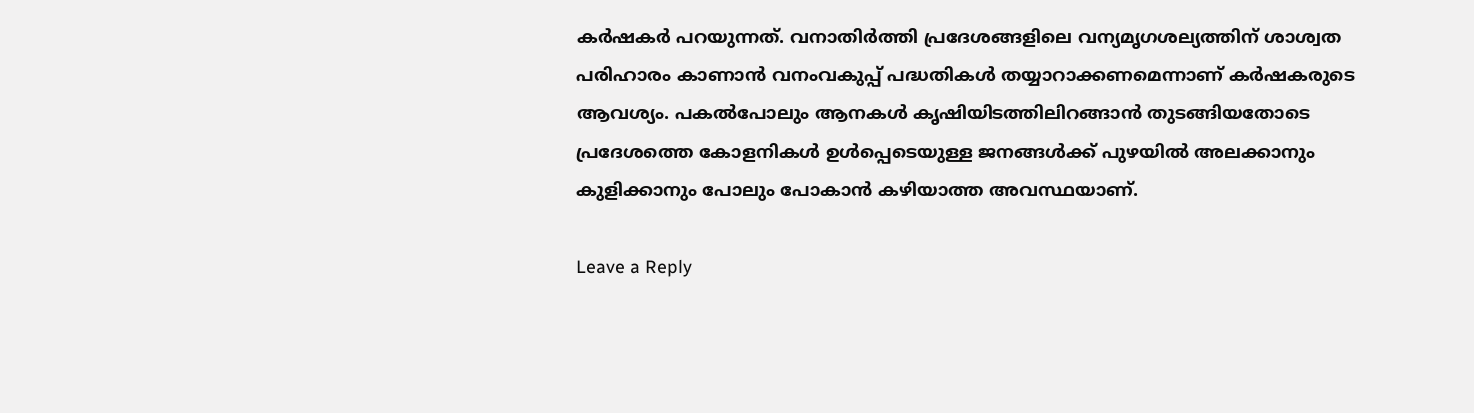കര്‍ഷകര്‍ പറയുന്നത്. വനാതിര്‍ത്തി പ്രദേശങ്ങളിലെ വന്യമൃഗശല്യത്തിന് ശാശ്വത പരിഹാരം കാണാന്‍ വനംവകുപ്പ് പദ്ധതികള്‍ തയ്യാറാക്കണമെന്നാണ് കര്‍ഷകരുടെ ആവശ്യം. പകല്‍പോലും ആനകള്‍ കൃഷിയിടത്തിലിറങ്ങാന്‍ തുടങ്ങിയതോടെ പ്രദേശത്തെ കോളനികള്‍ ഉള്‍പ്പെടെയുള്ള ജനങ്ങള്‍ക്ക് പുഴയില്‍ അലക്കാനും കുളിക്കാനും പോലും പോകാന്‍ കഴിയാത്ത അവസ്ഥയാണ്.

Leave a Reply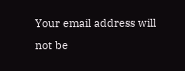Your email address will not be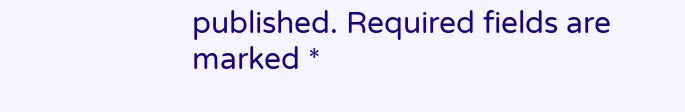published. Required fields are marked *